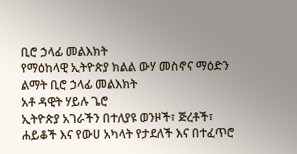ቢሮ ኃላፊ መልእክት
የማዕከላዊ ኢትዮጵያ ክልል ውሃ መስኖና ማዕድን ልማት ቢሮ ኃላፊ መልእክት
አቶ ዳዊት ሃይሉ ጌሮ
ኢትዮጵያ አገራችን በተለያዩ ወንዞች፣ ጅረቶች፣ ሐይቆች እና የውሀ አካላት የታደለች እና በተፈጥሮ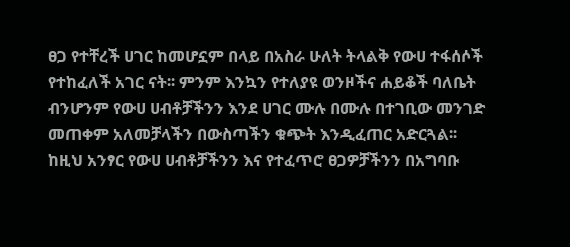ፀጋ የተቸረች ሀገር ከመሆኗም በላይ በአስራ ሁለት ትላልቅ የውሀ ተፋሰሶች የተከፈለች አገር ናት፡፡ ምንም እንኳን የተለያዩ ወንዞችና ሐይቆች ባለቤት ብንሆንም የውሀ ሀብቶቻችንን እንደ ሀገር ሙሉ በሙሉ በተገቢው መንገድ መጠቀም አለመቻላችን በውስጣችን ቁጭት እንዲፈጠር አድርጓል፡፡ ከዚህ አንፃር የውሀ ሀብቶቻችንን እና የተፈጥሮ ፀጋዎቻችንን በአግባቡ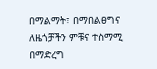በማልማት፣ በማበልፀግና ለዜጎቻችን ምቹና ተስማሚ በማድረግ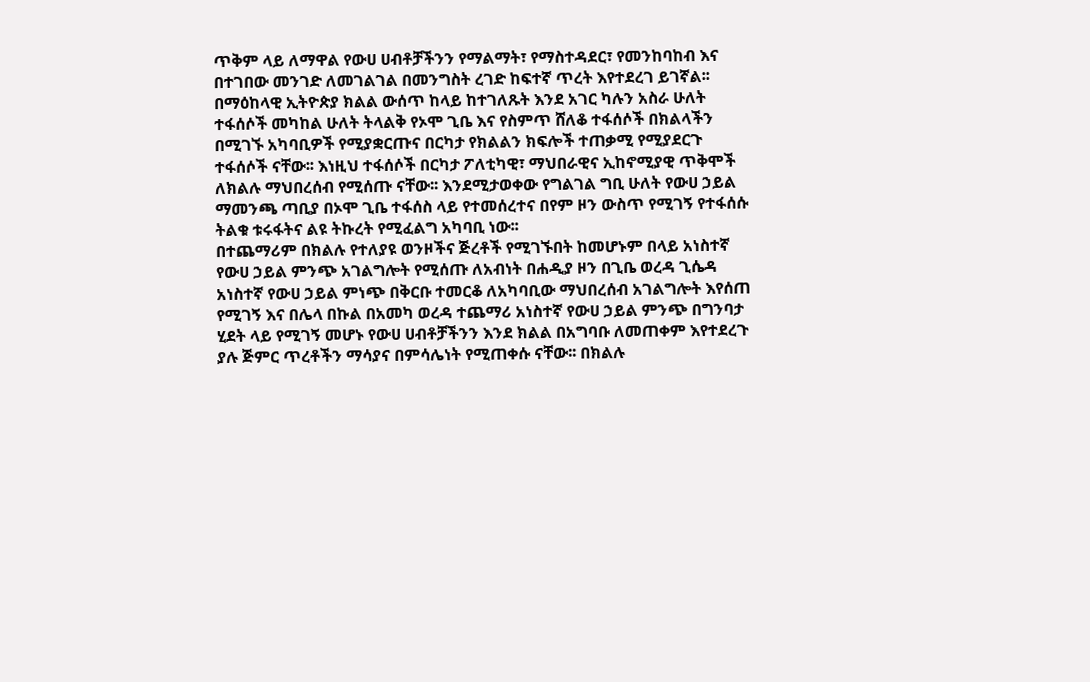ጥቅም ላይ ለማዋል የውሀ ሀብቶቻችንን የማልማት፣ የማስተዳደር፣ የመንከባከብ እና በተገበው መንገድ ለመገልገል በመንግስት ረገድ ከፍተኛ ጥረት እየተደረገ ይገኛል፡፡
በማዕከላዊ ኢትዮጵያ ክልል ውሰጥ ከላይ ከተገለጹት እንደ አገር ካሉን አስራ ሁለት ተፋሰሶች መካከል ሁለት ትላልቅ የኦሞ ጊቤ እና የስምጥ ሸለቆ ተፋሰሶች በክልላችን በሚገኙ አካባቢዎች የሚያቋርጡና በርካታ የክልልን ክፍሎች ተጠቃሚ የሚያደርጉ ተፋሰሶች ናቸው፡፡ እነዚህ ተፋሰሶች በርካታ ፖለቲካዊ፣ ማህበራዊና ኢከኖሚያዊ ጥቅሞች ለክልሉ ማህበረሰብ የሚሰጡ ናቸው፡፡ እንደሚታወቀው የግልገል ግቢ ሁለት የውሀ ኃይል ማመንጫ ጣቢያ በኦሞ ጊቤ ተፋሰስ ላይ የተመሰረተና በየም ዞን ውስጥ የሚገኝ የተፋሰሱ ትልቁ ቱሩፋትና ልዩ ትኩረት የሚፈልግ አካባቢ ነው፡፡
በተጨማሪም በክልሉ የተለያዩ ወንዞችና ጅረቶች የሚገኙበት ከመሆኑም በላይ አነስተኛ የውሀ ኃይል ምንጭ አገልግሎት የሚሰጡ ለአብነት በሐዲያ ዞን በጊቤ ወረዳ ጊሴዳ አነስተኛ የውሀ ኃይል ምነጭ በቅርቡ ተመርቆ ለአካባቢው ማህበረሰብ አገልግሎት እየሰጠ የሚገኝ እና በሌላ በኩል በአመካ ወረዳ ተጨማሪ አነስተኛ የውሀ ኃይል ምንጭ በግንባታ ሂደት ላይ የሚገኝ መሆኑ የውሀ ሀብቶቻችንን እንደ ክልል በአግባቡ ለመጠቀም እየተደረጉ ያሉ ጅምር ጥረቶችን ማሳያና በምሳሌነት የሚጠቀሱ ናቸው፡፡ በክልሉ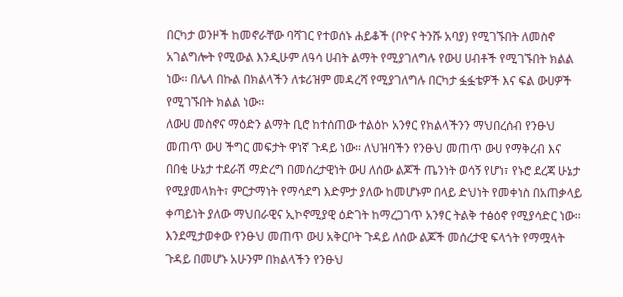በርካታ ወንዞች ከመኖራቸው ባሻገር የተወሰኑ ሐይቆች (ቦዮና ትንሹ አባያ) የሚገኙበት ለመስኖ አገልግሎት የሚውል እንዲሁም ለዓሳ ሀብት ልማት የሚያገለግሉ የውሀ ሀብቶች የሚገኙበት ክልል ነው፡፡ በሌላ በኩል በክልላችን ለቱሪዝም መዳረሻ የሚያገለግሉ በርካታ ፏፏቴዎች እና ፍል ውሀዎች የሚገኙበት ክልል ነው፡፡
ለውሀ መስኖና ማዕድን ልማት ቢሮ ከተሰጠው ተልዕኮ አንፃር የክልላችንን ማህበረሰብ የንፁህ መጠጥ ውሀ ችግር መፍታት ዋነኛ ጉዳይ ነው፡፡ ለህዝባችን የንፁህ መጠጥ ውሀ የማቅረብ እና በበቂ ሁኔታ ተደራሽ ማድረግ በመሰረታዊነት ውሀ ለሰው ልጆች ጤንነት ወሳኝ የሆነ፣ የኑሮ ደረጃ ሁኔታ የሚያመላክት፣ ምርታማነት የማሳደግ እድምታ ያለው ከመሆኑም በላይ ድህነት የመቀነስ በአጠቃላይ ቀጣይነት ያለው ማህበራዊና ኢኮኖሚያዊ ዕድገት ከማረጋገጥ አንፃር ትልቅ ተፅዕኖ የሚያሳድር ነው፡፡ እንደሚታወቀው የንፁህ መጠጥ ውሀ አቅርቦት ጉዳይ ለሰው ልጆች መሰረታዊ ፍላጎት የማሟላት ጉዳይ በመሆኑ አሁንም በክልላችን የንፁህ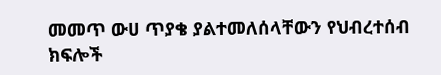መመጥ ውሀ ጥያቄ ያልተመለሰላቸውን የህብረተሰብ ክፍሎች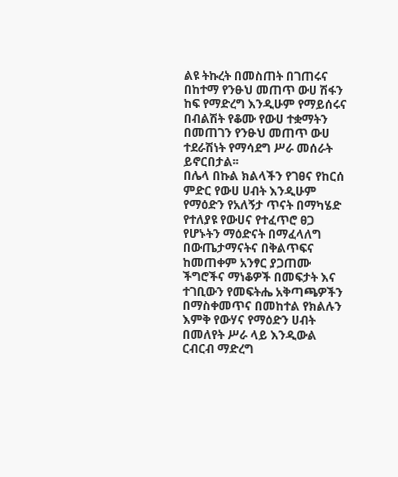ልዩ ትኩረት በመስጠት በገጠሩና በከተማ የንፁህ መጠጥ ውሀ ሽፋን ከፍ የማድረግ እንዲሁም የማይሰሩና በብልሽት የቆሙ የውሀ ተቋማትን በመጠገን የንፁህ መጠጥ ውሀ ተደራሽነት የማሳደግ ሥራ መሰራት ይኖርበታል፡፡
በሌላ በኩል ክልላችን የገፀና የከርሰ ምድር የውሀ ሀብት እንዲሁም የማዕድን የአለኝታ ጥናት በማካሄድ የተለያዩ የውሀና የተፈጥሮ ፀጋ የሆኑትን ማዕድናት በማፈላለግ በውጤታማናትና በቅልጥፍና ከመጠቀም አንፃር ያጋጠሙ ችግሮችና ማነቆዎች በመፍታት እና ተገቢውን የመፍትሔ አቅጣጫዎችን በማስቀመጥና በመከተል የክልሉን እምቅ የውሃና የማዕድን ሀብት በመለየት ሥራ ላይ እንዲውል ርብርብ ማድረግ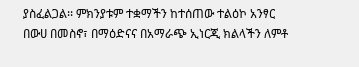ያስፈልጋል፡፡ ምክንያቱም ተቋማችን ከተሰጠው ተልዕኮ አንፃር በውሀ በመስኖ፣ በማዕድናና በአማራጭ ኢነርጂ ክልላችን ለምቶ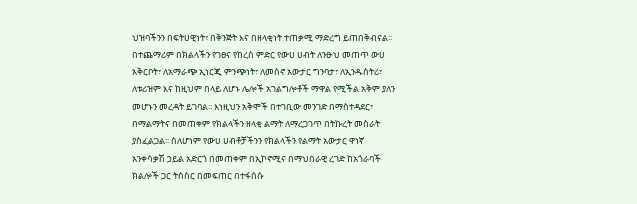ህዝባችንን በፍትሀዊነት፣ በቅንጅት እና በዘላቂነት ተጠቃሚ ማድረግ ይጠበቅብናል፡፡
በተጨማሪም በክልላችን የገፀና የከረስ ምድር የውሀ ሀብት ለንፁህ መጠጥ ውሀ አቅርቦት፣ ለአማራጭ ኢነርጂ ምንጭነት፣ ለመስኖ አውታር ግንባታ፣ ለኢንዱስትሪ፣ ለቱሪዝም እና ከዚህም በላይ ለሆኑ ሌሎች አገልግሎቶች ማዋል የሚችል አቅም ያለን መሆኑን መረዳት ይገባል፡፡ እነዚህን አቅሞች በተገቢው መንገድ በማስተዳደር፣ በማልማትና በመጠቀም የክልላችን ዘላቂ ልማት ለማረጋገጥ በትኩረት መስራት ያስፈልጋል፡፡ ስለሆነም የውሀ ሀብቶቻችንን የክልላችን የልማት አውታር ዋነኛ አንቀሳቃሽ ኃይል አድርጎ በመጠቀም በኢኮኖሚና በማህበራዊ ረገድ ከአጎራባች ክልሎች ጋር ትስስር በመፍጠር በተፋሰሱ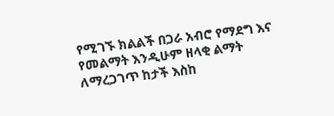የሚገኙ ክልልች በጋራ አብሮ የማደግ እና የመልማት እንዲሁም ዘላቂ ልማት ለማረጋገጥ ከታች እስከ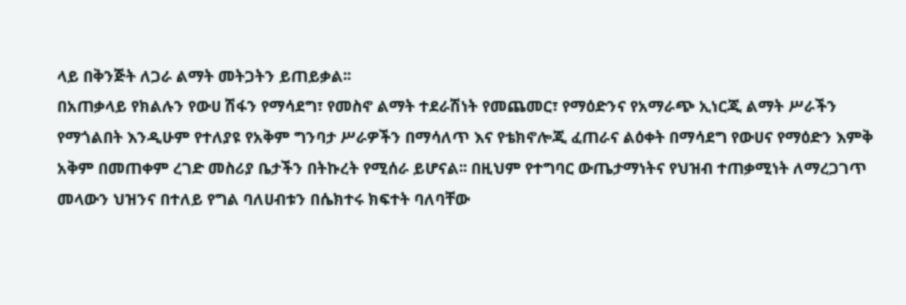ላይ በቅንጅት ለጋራ ልማት መትጋትን ይጠይቃል፡፡
በአጠቃላይ የክልሉን የውሀ ሽፋን የማሳደግ፣ የመስኖ ልማት ተደራሽነት የመጨመር፣ የማዕድንና የአማራጭ ኢነርጂ ልማት ሥራችን የማጎልበት እንዲሁም የተለያዩ የአቅም ግንባታ ሥራዎችን በማሳለጥ እና የቴክኖሎጂ ፈጠራና ልዕቀት በማሳደግ የውሀና የማዕድን እምቅ አቅም በመጠቀም ረገድ መስሪያ ቤታችን በትኩረት የሚሰራ ይሆናል፡፡ በዚህም የተግባር ውጤታማነትና የህዝብ ተጠቃሚነት ለማረጋገጥ መላውን ህዝንና በተለይ የግል ባለሀብቱን በሴክተሩ ክፍተት ባለባቸው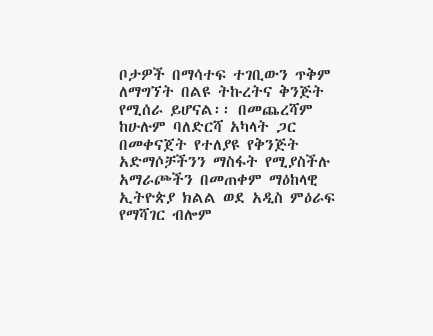ቦታዎች በማሳተፍ ተገቢውን ጥቅም ለማግኘት በልዩ ትኩረትና ቅንጅት የሚሰራ ይሆናል፡፡ በመጨረሻም ከሁሉም ባለድርሻ አካላት ጋር በመቀናጀት የተለያዩ የቅንጅት አድማሶቻችንን ማስፋት የሚያስችሉ አማራጮችን በመጠቀም ማዕከላዊ ኢትዮጵያ ክልል ወደ አዲስ ምዕራፍ የማሻገር ብሎም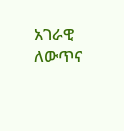አገራዊ ለውጥና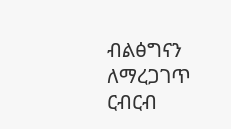ብልፅግናን ለማረጋገጥ ርብርብ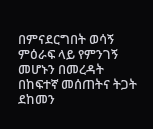በምናደርግበት ወሳኝ ምዕራፍ ላይ የምንገኝ መሆኑን በመረዳት በከፍተኛ መሰጠትና ትጋት ደከመን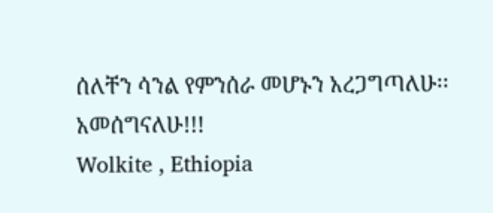ሰለቸን ሳንል የምንሰራ መሆኑን አረጋግጣለሁ፡፡
አመሰግናለሁ!!!
Wolkite , Ethiopia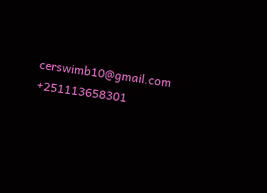cerswimb10@gmail.com
+251113658301